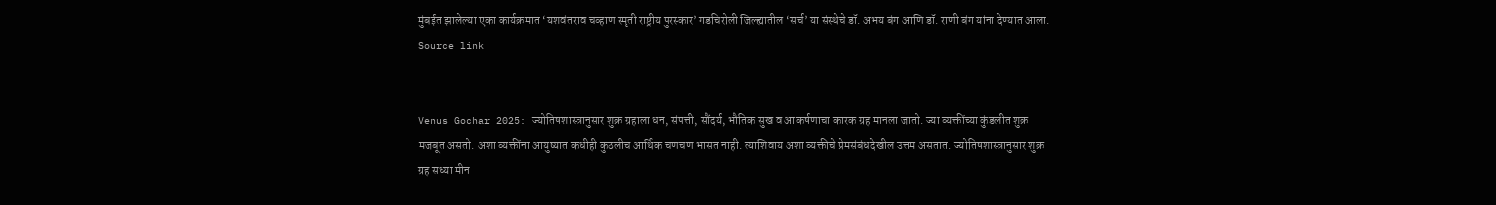मुंबईत झालेल्या एका कार्यक्रमात ‘यशवंतराव चव्हाण स्मृती राष्ट्रीय पुरस्कार’ गडचिरोली जिल्ह्यातील ‘सर्च’ या संस्थेचे डॉ. अभय बंग आणि डॉ. राणी बंग यांना देण्यात आला.
Source link


Venus Gochar 2025: ज्योतिषशास्त्रानुसार शुक्र ग्रहाला धन, संपत्ती, सौंदर्य, भौतिक सुख व आकर्षणाचा कारक ग्रह मानला जातो. ज्या व्यक्तींच्या कुंडलीत शुक्र मजबूत असतो. अशा व्यक्तींना आयुष्यात कधीही कुठलीच आर्थिक चणचण भासत नाही. त्याशिवाय अशा व्यक्तीचे प्रेमसंबंधदेखील उत्तम असतात. ज्योतिषशास्त्रानुसार शुक्र ग्रह सध्या मीन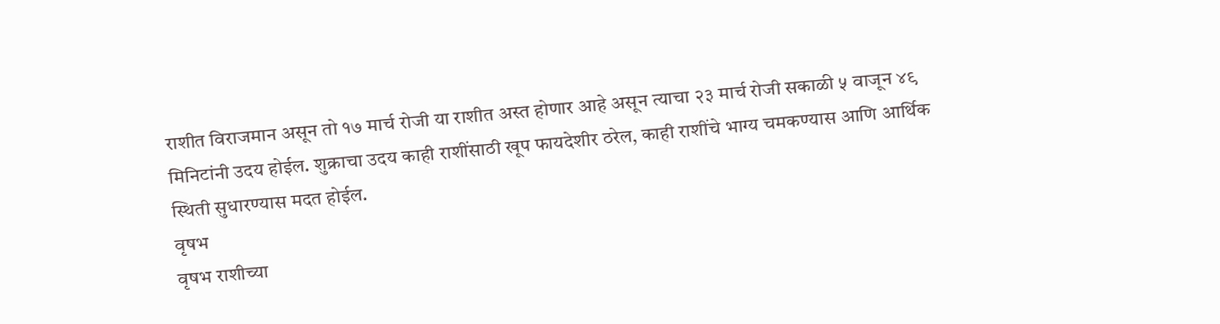राशीत विराजमान असून तो १७ मार्च रोजी या राशीत अस्त होणार आहे असून त्याचा २३ मार्च रोजी सकाळी ५ वाजून ४९ मिनिटांनी उदय होईल. शुक्राचा उदय काही राशींसाठी खूप फायदेशीर ठरेल, काही राशींचे भाग्य चमकण्यास आणि आर्थिक स्थिती सुधारण्यास मदत होईल.
वृषभ
वृषभ राशीच्या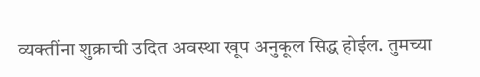व्यक्तींना शुक्राची उदित अवस्था खूप अनुकूल सिद्ध होईल. तुमच्या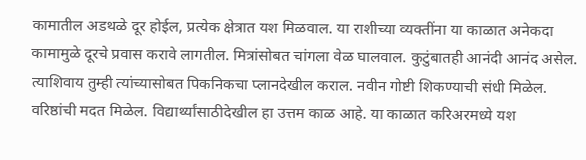कामातील अडथळे दूर होईल, प्रत्येक क्षेत्रात यश मिळवाल. या राशीच्या व्यक्तींना या काळात अनेकदा कामामुळे दूरचे प्रवास करावे लागतील. मित्रांसोबत चांगला वेळ घालवाल. कुटुंबातही आनंदी आनंद असेल. त्याशिवाय तुम्ही त्यांच्यासोबत पिकनिकचा प्लानदेखील कराल. नवीन गोष्टी शिकण्याची संधी मिळेल. वरिष्ठांची मदत मिळेल. विद्यार्थ्यांसाठीदेखील हा उत्तम काळ आहे. या काळात करिअरमध्ये यश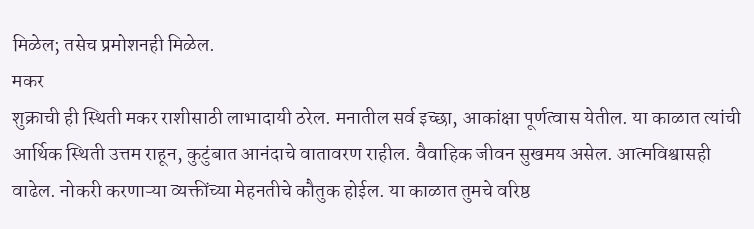मिळेल; तसेच प्रमोशनही मिळेल.
मकर
शुक्राची ही स्थिती मकर राशीसाठी लाभादायी ठरेल. मनातील सर्व इच्छा, आकांक्षा पूर्णत्वास येतील. या काळात त्यांची आर्थिक स्थिती उत्तम राहून, कुटुंबात आनंदाचे वातावरण राहील. वैवाहिक जीवन सुखमय असेल. आत्मविश्वासही वाढेल. नोकरी करणाऱ्या व्यक्तींच्या मेहनतीचे कौतुक होईल. या काळात तुमचे वरिष्ठ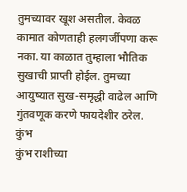तुमच्यावर खूश असतील. केवळ कामात कोणताही हलगर्जीपणा करू नका. या काळात तुम्हाला भौतिक सुखाची प्राप्ती होईल. तुमच्या आयुष्यात सुख-समृद्धी वाढेल आणि गुंतवणूक करणे फायदेशीर ठरेल.
कुंभ
कुंभ राशीच्या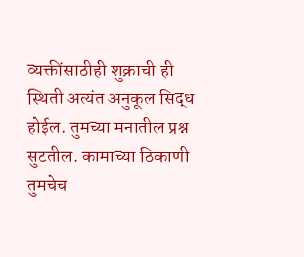व्यक्तींसाठीही शुक्राची ही स्थिती अत्यंत अनुकूल सिद्ध होईल. तुमच्या मनातील प्रश्न सुटतील. कामाच्या ठिकाणी तुमचेच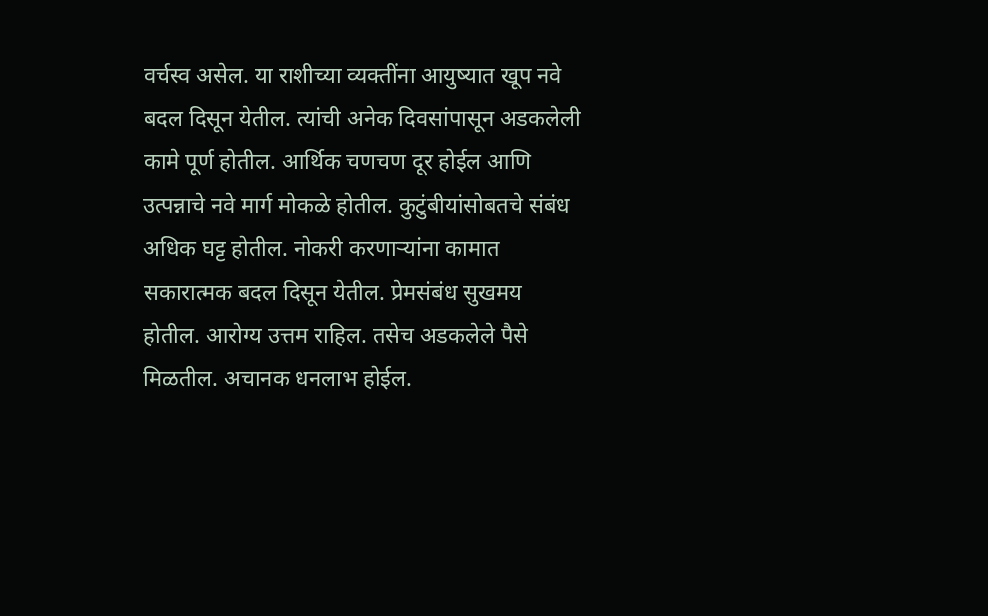वर्चस्व असेल. या राशीच्या व्यक्तींना आयुष्यात खूप नवे बदल दिसून येतील. त्यांची अनेक दिवसांपासून अडकलेली कामे पूर्ण होतील. आर्थिक चणचण दूर होईल आणि उत्पन्नाचे नवे मार्ग मोकळे होतील. कुटुंबीयांसोबतचे संबंध अधिक घट्ट होतील. नोकरी करणाऱ्यांना कामात सकारात्मक बदल दिसून येतील. प्रेमसंबंध सुखमय होतील. आरोग्य उत्तम राहिल. तसेच अडकलेले पैसे मिळतील. अचानक धनलाभ होईल.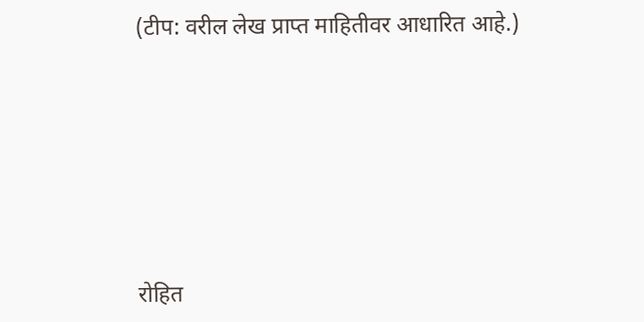(टीप: वरील लेख प्राप्त माहितीवर आधारित आहे.)






रोहित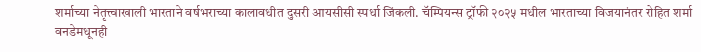शर्माच्या नेतृत्त्वाखाली भारताने वर्षभराच्या कालावधीत दुसरी आयसीसी स्पर्धा जिंकली. चॅम्पियन्स ट्रॉफी २०२५ मधील भारताच्या विजयानंतर रोहित शर्मा वनडेमधूनही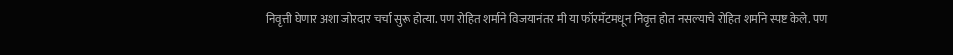निवृत्ती घेणार अशा जोरदार चर्चा सुरू होत्या. पण रोहित शर्माने विजयानंतर मी या फॉरमॅटमधून निवृत्त होत नसल्याचे रोहित शर्माने स्पष्ट केले. पण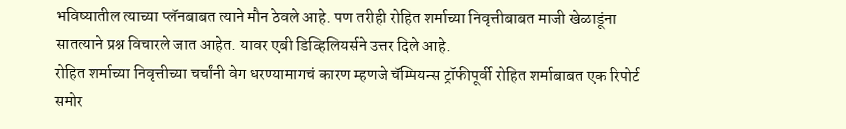भविष्यातील त्याच्या प्लॅनबाबत त्याने मौन ठेवले आहे. पण तरीही रोहित शर्माच्या निवृत्तीबाबत माजी खेळाडूंना सातत्याने प्रश्न विचारले जात आहेत. यावर एबी डिव्हिलियर्सने उत्तर दिले आहे.
रोहित शर्माच्या निवृत्तीच्या चर्चांनी वेग धरण्यामागचं कारण म्हणजे चॅम्पियन्स ट्रॉफीपूर्वी रोहित शर्माबाबत एक रिपोर्ट समोर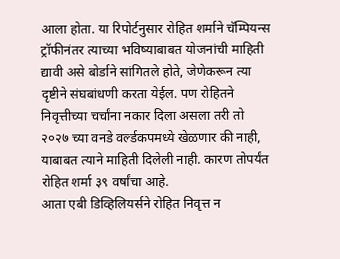आला होता. या रिपोर्टनुसार रोहित शर्माने चॅम्पियन्स ट्रॉफीनंतर त्याच्या भविष्याबाबत योजनांची माहिती द्यावी असे बोर्डाने सांगितले होते, जेणेकरून त्या दृष्टीने संघबांधणी करता येईल. पण रोहितने निवृत्तीच्या चर्चांना नकार दिला असला तरी तो २०२७ च्या वनडे वर्ल्डकपमध्ये खेळणार की नाही, याबाबत त्याने माहिती दिलेली नाही. कारण तोपर्यंत रोहित शर्मा ३९ वर्षांचा आहे.
आता एबी डिव्हिलियर्सने रोहित निवृत्त न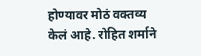होण्यावर मोठं वक्तव्य केलं आहे. रोहित शर्माने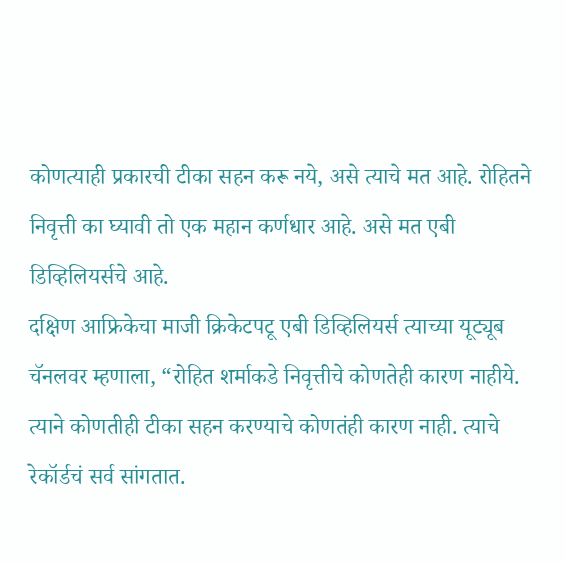कोणत्याही प्रकारची टीका सहन करू नये, असे त्याचे मत आहे. रोहितने निवृत्ती का घ्यावी तो एक महान कर्णधार आहे. असे मत एबी डिव्हिलियर्सचे आहे.
दक्षिण आफ्रिकेचा माजी क्रिकेटपटू एबी डिव्हिलियर्स त्याच्या यूट्यूब चॅनलवर म्हणाला, “रोहित शर्माकडे निवृत्तीचे कोणतेही कारण नाहीये. त्याने कोणतीही टीका सहन करण्याचे कोणतंही कारण नाही. त्याचे रेकॉर्डचं सर्व सांगतात.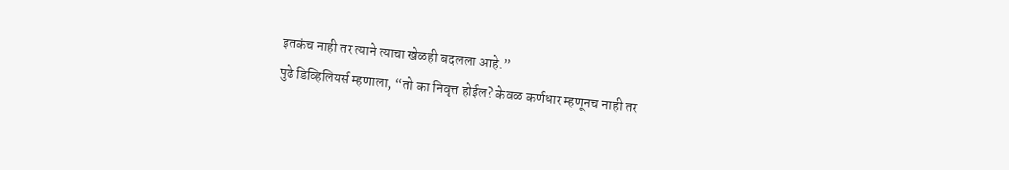इतकंच नाही तर त्याने त्याचा खेळही बदलला आहे.”
पुढे डिव्हिलियर्स म्हणाला, “तो का निवृत्त होईल? केवळ कर्णधार म्हणूनच नाही तर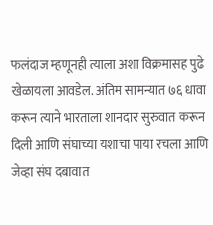फलंदाज म्हणूनही त्याला अशा विक्रमासह पुढे खेळायला आवडेल. अंतिम सामन्यात ७६ धावा करून त्याने भारताला शानदार सुरुवात करून दिली आणि संघाच्या यशाचा पाया रचला आणि जेव्हा संघ दबावात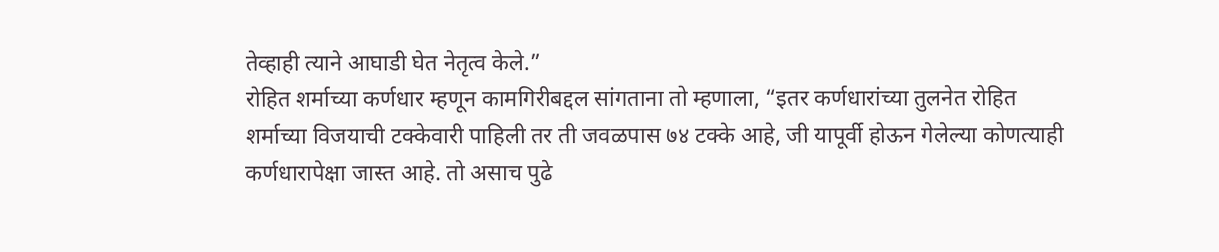तेव्हाही त्याने आघाडी घेत नेतृत्व केले.”
रोहित शर्माच्या कर्णधार म्हणून कामगिरीबद्दल सांगताना तो म्हणाला, “इतर कर्णधारांच्या तुलनेत रोहित शर्माच्या विजयाची टक्केवारी पाहिली तर ती जवळपास ७४ टक्के आहे, जी यापूर्वी होऊन गेलेल्या कोणत्याही कर्णधारापेक्षा जास्त आहे. तो असाच पुढे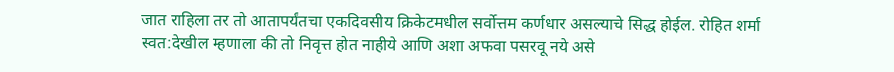जात राहिला तर तो आतापर्यंतचा एकदिवसीय क्रिकेटमधील सर्वोत्तम कर्णधार असल्याचे सिद्ध होईल. रोहित शर्मा स्वत:देखील म्हणाला की तो निवृत्त होत नाहीये आणि अशा अफवा पसरवू नये असे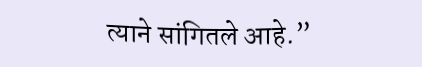त्याने सांगितले आहे.”